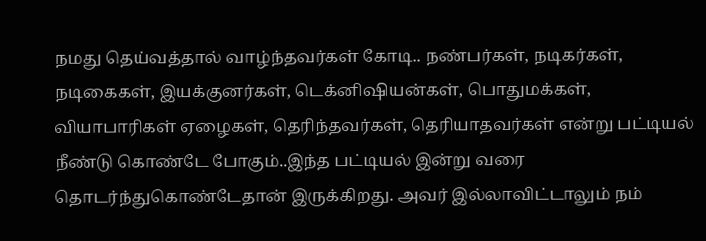நமது தெய்வத்தால் வாழ்ந்தவர்கள் கோடி.. நண்பர்கள், நடிகர்கள், நடிகைகள், இயக்குனர்கள், டெக்னிஷியன்கள், பொதுமக்கள், வியாபாரிகள் ஏழைகள், தெரிந்தவர்கள், தெரியாதவர்கள் என்று பட்டியல் நீண்டு கொண்டே போகும்..இந்த பட்டியல் இன்று வரை தொடர்ந்துகொண்டேதான் இருக்கிறது. அவர் இல்லாவிட்டாலும் நம்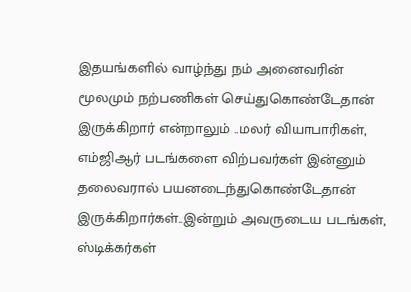இதயங்களில் வாழ்ந்து நம் அனைவரின் மூலமும் நற்பணிகள் செய்துகொண்டேதான் இருக்கிறார் என்றாலும் ..மலர் வியாபாரிகள், எம்ஜிஆர் படங்களை விற்பவர்கள் இன்னும் தலைவரால் பயனடைந்துகொண்டேதான் இருக்கிறார்கள்..இன்றும் அவருடைய படங்கள், ஸ்டிக்கர்கள்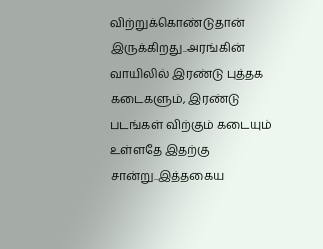விற்றுக்கொண்டுதான் இருக்கிறது..அரங்கின் வாயிலில் இரண்டு புத்தக கடைகளும், இரண்டு படங்கள் விற்கும் கடையும் உள்ளதே இதற்கு சான்று..இத்தகைய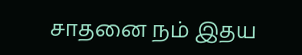சாதனை நம் இதய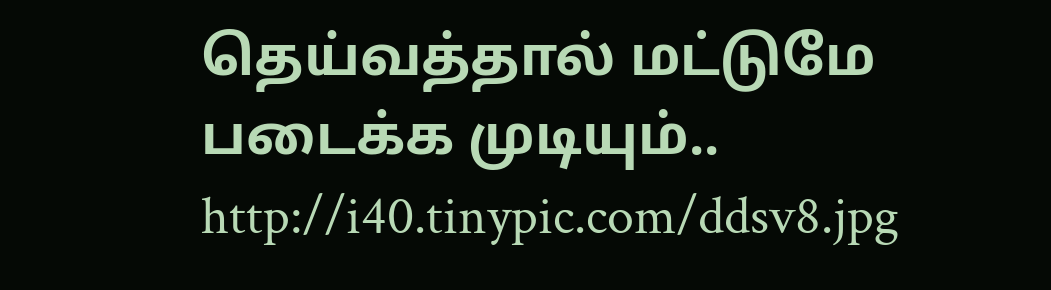தெய்வத்தால் மட்டுமே படைக்க முடியும்..
http://i40.tinypic.com/ddsv8.jpg